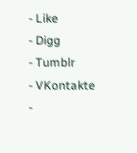- Like
- Digg
- Tumblr
- VKontakte
-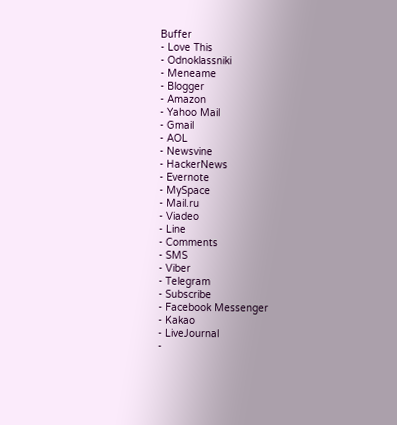Buffer
- Love This
- Odnoklassniki
- Meneame
- Blogger
- Amazon
- Yahoo Mail
- Gmail
- AOL
- Newsvine
- HackerNews
- Evernote
- MySpace
- Mail.ru
- Viadeo
- Line
- Comments
- SMS
- Viber
- Telegram
- Subscribe
- Facebook Messenger
- Kakao
- LiveJournal
-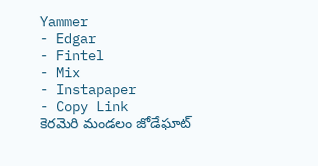Yammer
- Edgar
- Fintel
- Mix
- Instapaper
- Copy Link
కెరమెరి మండలం జోడేఘాట్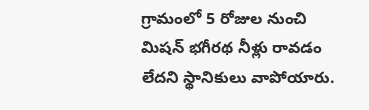గ్రామంలో 5 రోజుల నుంచి మిషన్ భగీరథ నీళ్లు రావడం లేదని స్థానికులు వాపోయారు.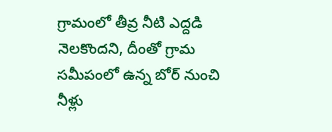గ్రామంలో తీవ్ర నీటి ఎద్దడి నెలకొందని, దీంతో గ్రామ సమీపంలో ఉన్న బోర్ నుంచి నీళ్లు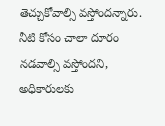తెచ్చుకోవాల్సి వస్తోందన్నారు. నీటి కోసం చాలా దూరం నడవాల్సి వస్తోందని, అధికారులకు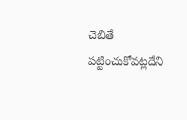చెబితే పట్టించుకోవట్లదేని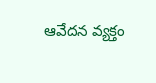ఆవేదన వ్యక్తం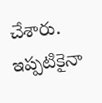చేశారు. ఇప్పటికైనా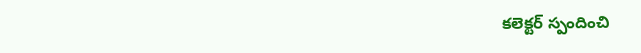కలెక్టర్ స్పందించి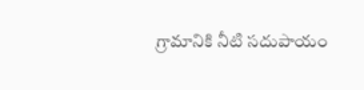గ్రామానికి నీటి సదుపాయం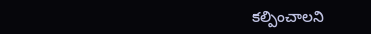కల్పించాలని